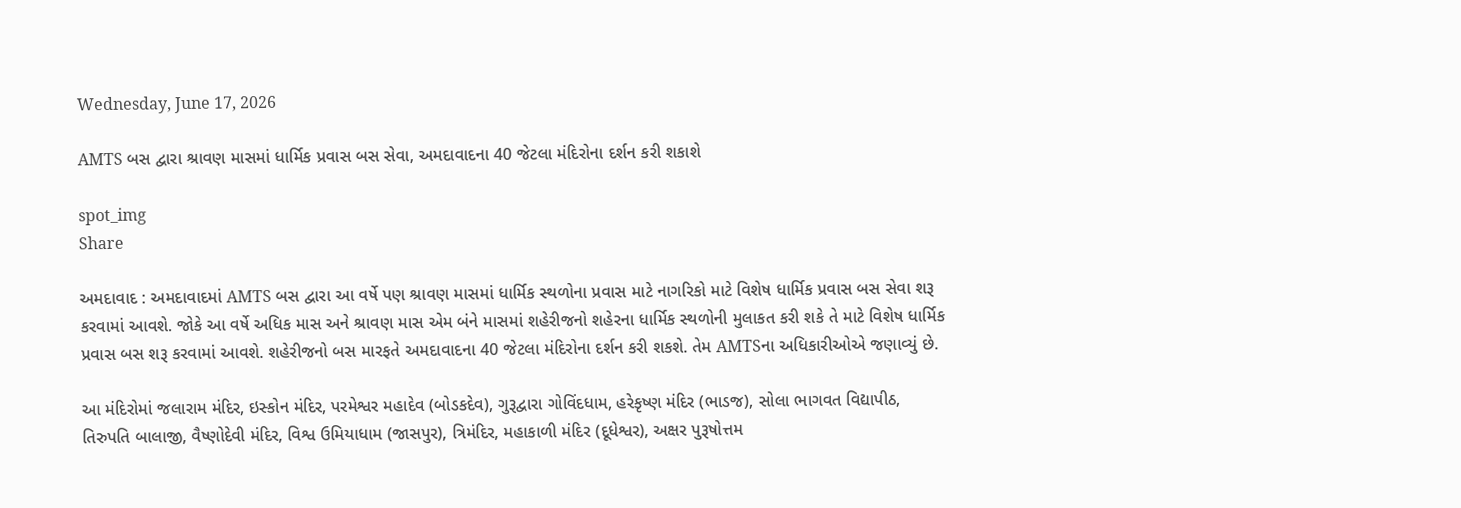Wednesday, June 17, 2026

AMTS બસ દ્વારા શ્રાવણ માસમાં ધાર્મિક પ્રવાસ બસ સેવા, અમદાવાદના 40 જેટલા મંદિરોના દર્શન કરી શકાશે

spot_img
Share

અમદાવાદ : અમદાવાદમાં AMTS બસ દ્વારા આ વર્ષે પણ શ્રાવણ માસમાં ધાર્મિક સ્થળોના પ્રવાસ માટે નાગરિકો માટે વિશેષ ધાર્મિક પ્રવાસ બસ સેવા શરૂ કરવામાં આવશે. જોકે આ વર્ષે અધિક માસ અને શ્રાવણ માસ એમ બંને માસમાં શહેરીજનો શહેરના ધાર્મિક સ્થળોની મુલાકત કરી શકે તે માટે વિશેષ ધાર્મિક પ્રવાસ બસ શરૂ કરવામાં આવશે. શહેરીજનો બસ મારફતે અમદાવાદના 40 જેટલા મંદિરોના દર્શન કરી શકશે. તેમ AMTSના અધિકારીઓએ જણાવ્યું છે.

આ મંદિરોમાં જલારામ મંદિર, ઇસ્કોન મંદિર, પરમેશ્વર મહાદેવ (બોડકદેવ), ગુરૂદ્વારા ગોવિંદધામ, હરેકૃષ્ણ મંદિર (ભાડજ), સોલા ભાગવત વિદ્યાપીઠ, તિરુપતિ બાલાજી, વૈષ્ણોદેવી મંદિર, વિશ્વ ઉમિયાધામ (જાસપુર), ત્રિમંદિર, મહાકાળી મંદિર (દૂધેશ્વર), અક્ષર પુરૂષોત્તમ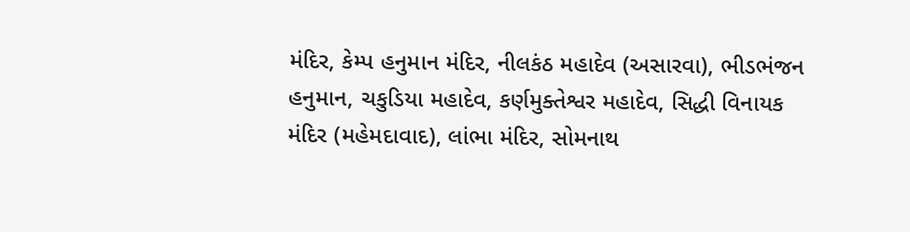મંદિર, કેમ્પ હનુમાન મંદિર, નીલકંઠ મહાદેવ (અસારવા), ભીડભંજન હનુમાન, ચકુડિયા મહાદેવ, કર્ણમુક્તેશ્વર મહાદેવ, સિદ્ધી વિનાયક મંદિર (મહેમદાવાદ), લાંભા મંદિર, સોમનાથ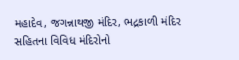મહાદેવ, જગન્નાથજી મંદિર, ભદ્રકાળી મંદિર સહિતના વિવિધ મંદિરોનો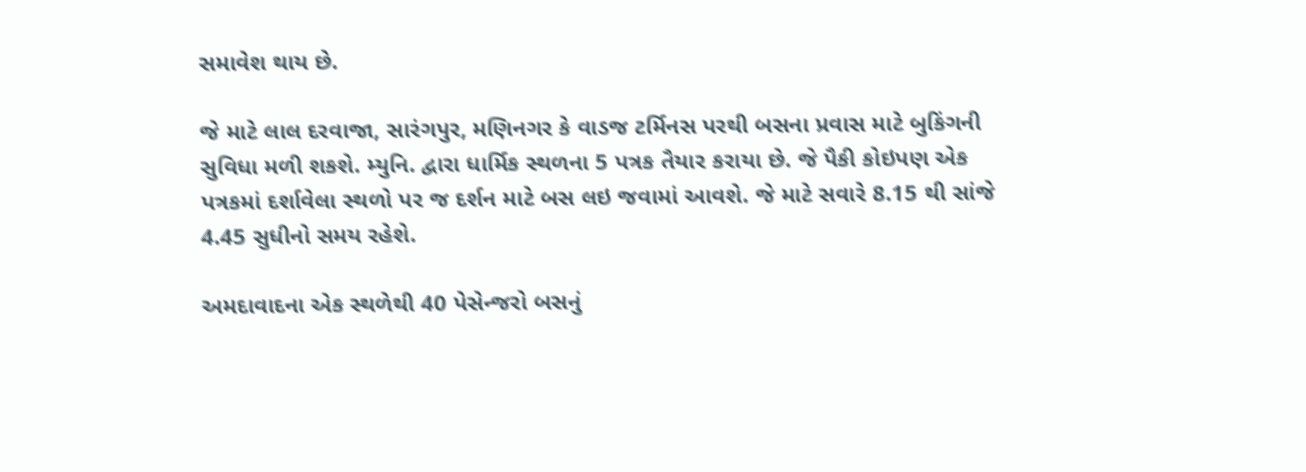સમાવેશ થાય છે.

જે માટે લાલ દરવાજા, સારંગપુર, મણિનગર કે વાડજ ટર્મિનસ પરથી બસના પ્રવાસ માટે બુકિંગની સુવિધા મળી શકશે. મ્યુનિ. દ્વારા ધાર્મિક સ્થળના 5 પત્રક તૈયાર કરાયા છે. જે પૈકી કોઇપણ એક પત્રકમાં દર્શાવેલા સ્થળો પર જ દર્શન માટે બસ લઇ જવામાં આવ‌શે. જે માટે સવારે 8.15 થી સાંજે 4.45 સુધીનો સમય રહેશે.

અમદાવાદના એક સ્થળેથી 40 પેસેન્જરો બસનું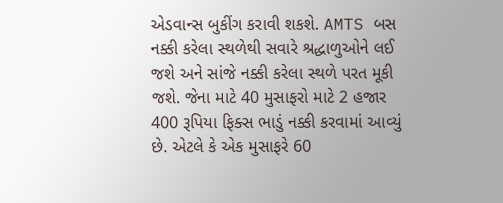એડવાન્સ બુકીંગ કરાવી શકશે. AMTS બસ નક્કી કરેલા સ્થળેથી સવારે શ્રદ્ધાળુઓને લઈ જશે અને સાંજે નક્કી કરેલા સ્થળે પરત મૂકી જશે. જેના માટે 40 મુસાફરો માટે 2 હજાર 400 રૂપિયા ફિક્સ ભાડું નક્કી કરવામાં આવ્યું છે. એટલે કે એક મુસાફરે 60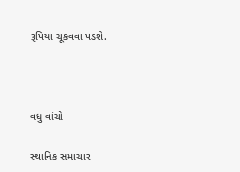રૂપિયા ચૂકવવા પડશે.



વધુ વાંચો

સ્થાનિક સમાચાર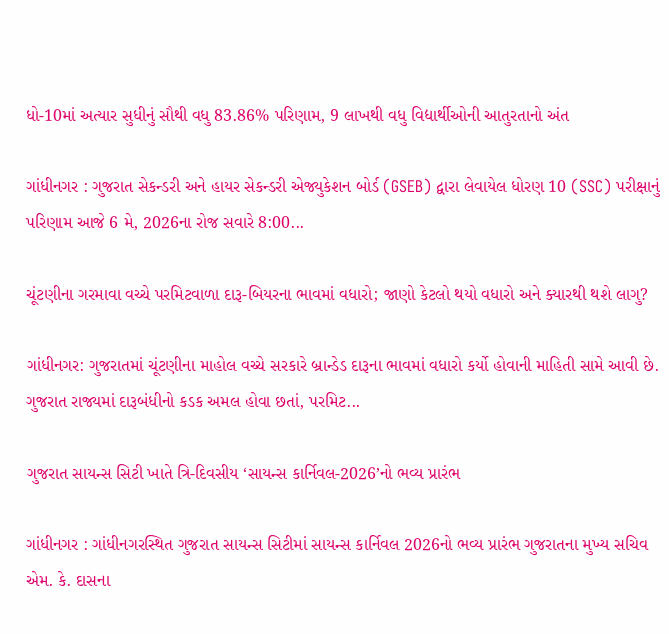ધો-10માં અત્યાર સુધીનું સૌથી વધુ 83.86% પરિણામ, 9 લાખથી વધુ વિદ્યાર્થીઓની આતુરતાનો અંત

ગાંધીનગર : ગુજરાત સેકન્ડરી અને હાયર સેકન્ડરી એજ્યુકેશન બોર્ડ (GSEB) દ્વારા લેવાયેલ ધોરણ 10 (SSC) પરીક્ષાનું પરિણામ આજે 6 મે, 2026ના રોજ સવારે 8:00...

ચૂંટણીના ગરમાવા વચ્ચે પરમિટવાળા દારૂ-બિયરના ભાવમાં વધારો; જાણો કેટલો થયો વધારો અને ક્યારથી થશે લાગુ?

ગાંધીનગર: ગુજરાતમાં ચૂંટણીના માહોલ વચ્ચે સરકારે બ્રાન્ડેડ દારૂના ભાવમાં વધારો કર્યો હોવાની માહિતી સામે આવી છે. ગુજરાત રાજ્યમાં દારૂબંધીનો કડક અમલ હોવા છતાં, પરમિટ...

ગુજરાત સાયન્સ સિટી ખાતે ત્રિ-દિવસીય ‘સાયન્સ કાર્નિવલ-2026’નો ભવ્ય પ્રારંભ

ગાંધીનગર : ગાંધીનગરસ્થિત ગુજરાત સાયન્સ સિટીમાં સાયન્સ કાર્નિવલ 2026નો ભવ્ય પ્રારંભ ગુજરાતના મુખ્ય સચિવ એમ. કે. દાસના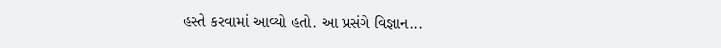હસ્તે કરવામાં આવ્યો હતો. આ પ્રસંગે વિજ્ઞાન...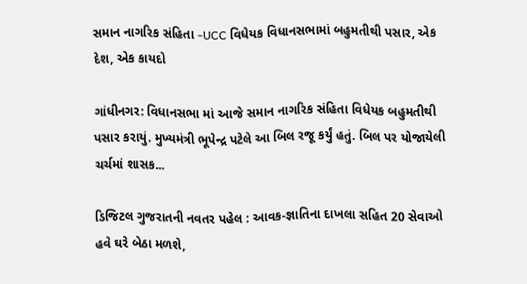સમાન નાગરિક સંહિતા -UCC વિધેયક વિધાનસભામાં બહુમતીથી પસાર, એક દેશ, એક કાયદો

ગાંધીનગર: વિધાનસભા માં આજે સમાન નાગરિક સંહિતા વિધેયક બહુમતીથી પસાર કરાયું. મુખ્યમંત્રી ભૂપેન્દ્ર પટેલે આ બિલ રજૂ કર્યું હતું. બિલ પર યોજાયેલી ચર્ચમાં શાસક...

ડિજિટલ ગુજરાતની નવતર પહેલ : આવક-જ્ઞાતિના દાખલા સહિત 20 સેવાઓ હવે ઘરે બેઠા મળશે,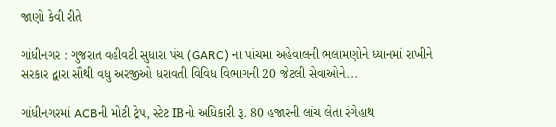જાણો કેવી રીતે

ગાંધીનગર : ગુજરાત વહીવટી સુધારા પંચ (GARC) ના પાંચમા અહેવાલની ભલામણોને ધ્યાનમાં રાખીને સરકાર દ્વારા સૌથી વધુ અરજીઓ ધરાવતી વિવિધ વિભાગની 20 જેટલી સેવાઓને...

ગાંધીનગરમાં ACBની મોટી ટ્રેપ, સ્ટેટ IBનો અધિકારી રૂ. 80 હજારની લાંચ લેતા રંગેહાથ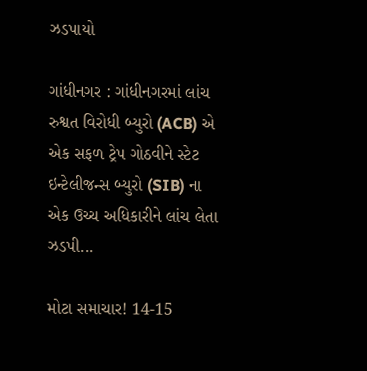ઝડપાયો

ગાંધીનગર : ગાંધીનગરમાં લાંચ રુશ્વત વિરોધી બ્યુરો (ACB) એ એક સફળ ટ્રેપ ગોઠવીને સ્ટેટ ઇન્ટેલીજન્સ બ્યુરો (SIB) ના એક ઉચ્ચ અધિકારીને લાંચ લેતા ઝડપી...

મોટા સમાચાર! 14-15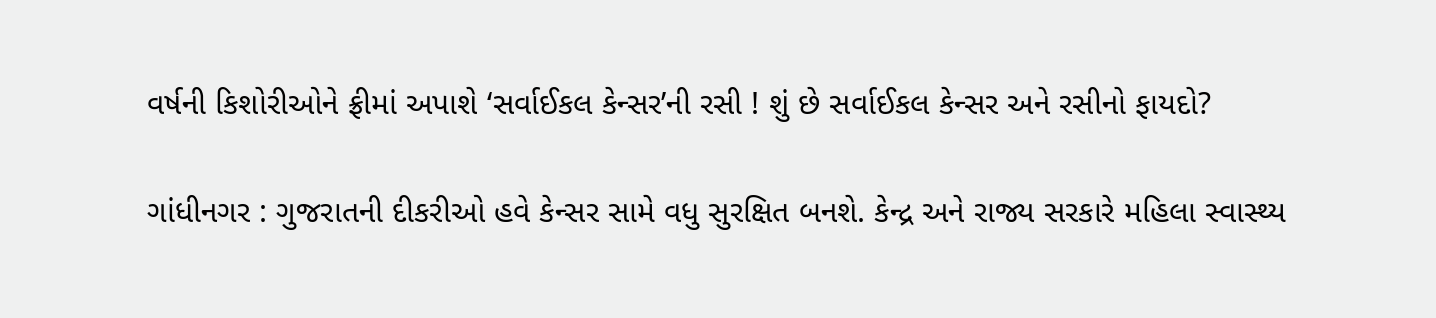વર્ષની કિશોરીઓને ફ્રીમાં અપાશે ‘સર્વાઈકલ કેન્સર’ની રસી ! શું છે સર્વાઈકલ કેન્સર અને રસીનો ફાયદો?

ગાંધીનગર : ગુજરાતની દીકરીઓ હવે કેન્સર સામે વધુ સુરક્ષિત બનશે. કેન્દ્ર અને રાજ્ય સરકારે મહિલા સ્વાસ્થ્ય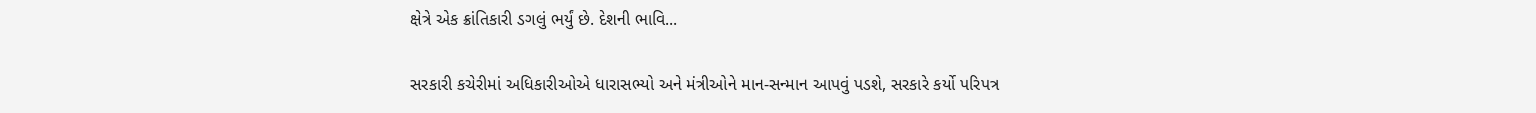ક્ષેત્રે એક ક્રાંતિકારી ડગલું ભર્યું છે. દેશની ભાવિ...

સરકારી કચેરીમાં અધિકારીઓએ ધારાસભ્યો અને મંત્રીઓને માન-સન્માન આપવું પડશે, સરકારે કર્યો પરિપત્ર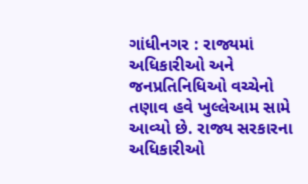ગાંધીનગર : રાજ્યમાં અધિકારીઓ અને જનપ્રતિનિધિઓ વચ્ચેનો તણાવ હવે ખુલ્લેઆમ સામે આવ્યો છે. રાજ્ય સરકારના અધિકારીઓ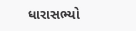ધારાસભ્યો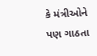કે મંત્રીઓને પણ ગાઠતા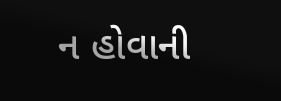ન હોવાની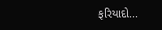ફરિયાદો...